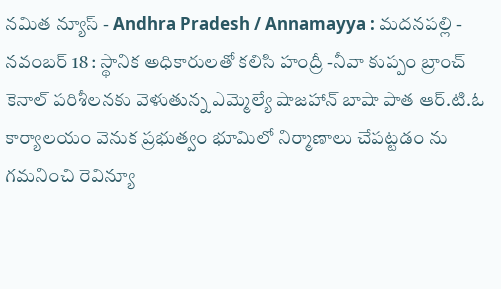నమిత న్యూస్ - Andhra Pradesh / Annamayya : మదనపల్లి - నవంబర్ 18 : స్థానిక అధికారులతో కలిసి హంద్రీ -నీవా కుప్పం బ్రాంచ్ కెనాల్ పరిశీలనకు వెళుతున్న ఎమ్మెల్యే షాజహాన్ బాషా పాత ఆర్.టి.ఓ కార్యాలయం వెనుక ప్రభుత్వం భూమిలో నిర్మాణాలు చేపట్టడం ను గమనించి రెవిన్యూ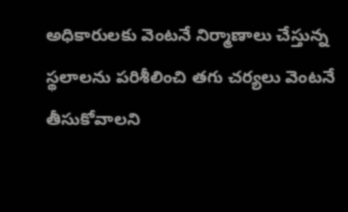అధికారులకు వెంటనే నిర్మాణాలు చేస్తున్న స్థలాలను పరిశీలించి తగు చర్యలు వెంటనే తీసుకోవాలని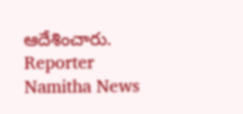ఆదేశించారు.
Reporter
Namitha News